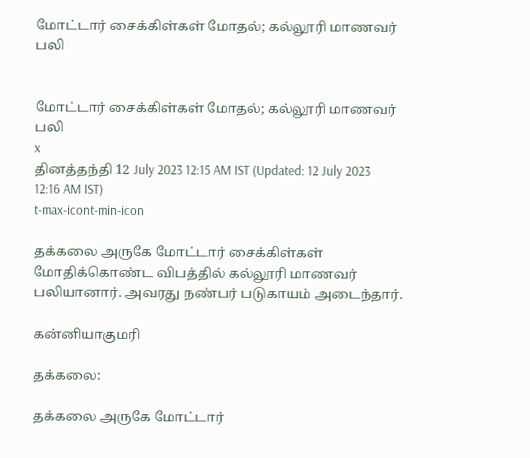மோட்டார் சைக்கிள்கள் மோதல்; கல்லூரி மாணவர் பலி


மோட்டார் சைக்கிள்கள் மோதல்; கல்லூரி மாணவர் பலி
x
தினத்தந்தி 12 July 2023 12:15 AM IST (Updated: 12 July 2023 12:16 AM IST)
t-max-icont-min-icon

தக்கலை அருகே மோட்டார் சைக்கிள்கள் மோதிக்கொண்ட விபத்தில் கல்லூரி மாணவர் பலியானார். அவரது நண்பர் படுகாயம் அடைந்தார்.

கன்னியாகுமரி

தக்கலை:

தக்கலை அருகே மோட்டார்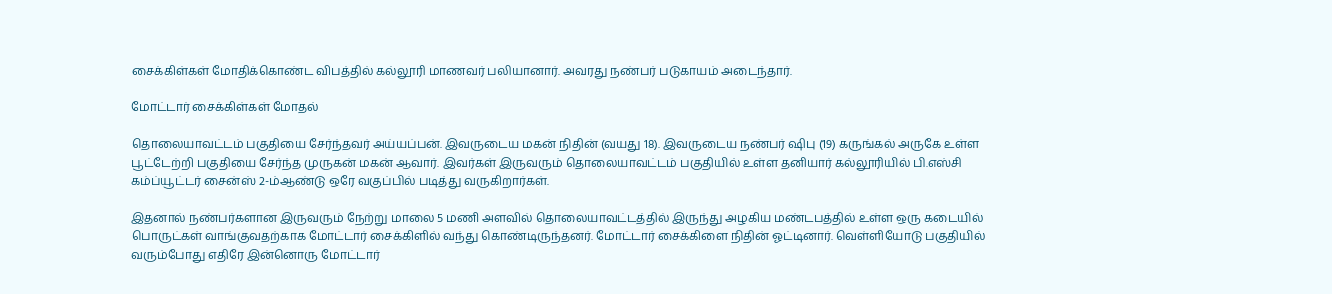சைக்கிள்கள் மோதிக்கொண்ட விபத்தில் கல்லூரி மாணவர் பலியானார். அவரது நண்பர் படுகாயம் அடைந்தார்.

மோட்டார் சைக்கிள்கள் மோதல்

தொலையாவட்டம் பகுதியை சேர்ந்தவர் அய்யப்பன். இவருடைய மகன் நிதின் (வயது 18). இவருடைய நண்பர் ஷிபு (19) கருங்கல் அருகே உள்ள பூட்டேற்றி பகுதியை சேர்ந்த முருகன் மகன் ஆவார். இவர்கள் இருவரும் தொலையாவட்டம் பகுதியில் உள்ள தனியார் கல்லூரியில் பி.எஸ்சி கம்ப்யூட்டர் சைன்ஸ் 2-ம்ஆண்டு ஒரே வகுப்பில் படித்து வருகிறார்கள்.

இதனால் நண்பர்களான இருவரும் நேற்று மாலை 5 மணி அளவில் தொலையாவட்டத்தில் இருந்து அழகிய மண்டபத்தில் உள்ள ஒரு கடையில் பொருட்கள் வாங்குவதற்காக மோட்டார் சைக்கிளில் வந்து கொண்டிருந்தனர். மோட்டார் சைக்கிளை நிதின் ஓட்டினார். வெள்ளியோடு பகுதியில் வரும்போது எதிரே இன்னொரு மோட்டார்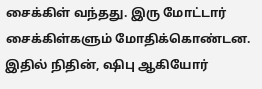சைக்கிள் வந்தது. இரு மோட்டார் சைக்கிள்களும் மோதிக்கொண்டன. இதில் நிதின், ஷிபு ஆகியோர்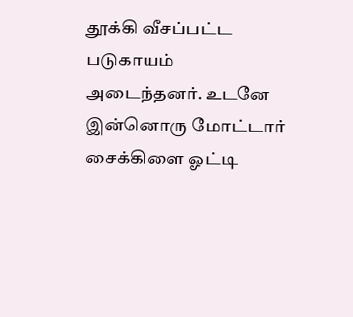தூக்கி வீசப்பட்ட படுகாயம் அடைந்தனர். உடனே இன்னொரு மோட்டார் சைக்கிளை ஓட்டி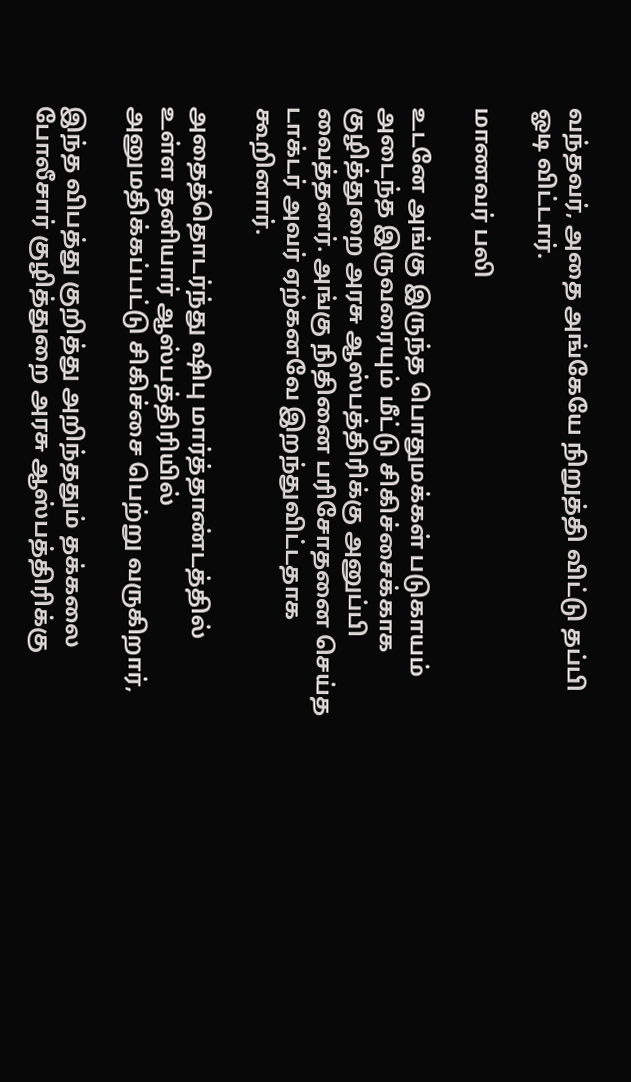வந்தவர், அதை அங்கேயே நிறுத்தி விட்டு தப்பி ஓடி விட்டார்.

மாணவர் பலி

உடனே அங்கு இருந்த பொதுமக்கள் படுகாயம் அடைந்த இருவரையும் மீட்டு சிகிச்சைக்காக குழித்துறை அரசு ஆஸ்பத்திரிக்கு அனுப்பி வைத்தனர். அங்கு நிதினை பரிசோதனை செய்த டாக்டர் அவர் ஏற்கனவே இறந்துவிட்டதாக கூறினார்.

அதைத்தொடர்ந்து ஷிபு மார்த்தாண்டத்தில் உள்ள தனியார் ஆஸ்பத்திரியில் அனுமதிக்கப்பட்டு சிகிச்சை பெற்று வருகிறார்,

இந்த விபத்து குறித்து அறிந்ததும் தக்கலை போலீசார் குழித்துறை அரசு ஆஸ்பத்திரிக்கு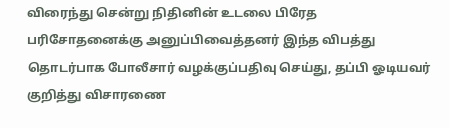விரைந்து சென்று நிதினின் உடலை பிரேத பரிசோதனைக்கு அனுப்பிவைத்தனர் இந்த விபத்து தொடர்பாக போலீசார் வழக்குப்பதிவு செய்து, தப்பி ஓடியவர் குறித்து விசாரணை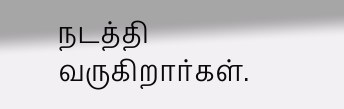நடத்தி வருகிறார்கள்.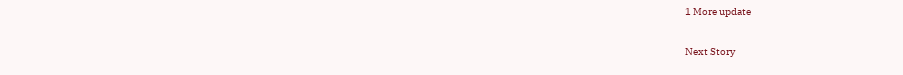1 More update

Next Story